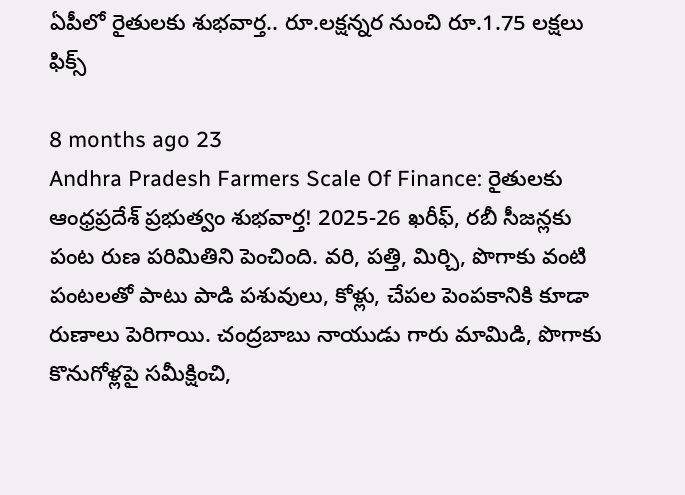ఏపీలో రైతులకు శుభవార్త.. రూ.లక్షన్నర నుంచి రూ.1.75 లక్షలు ఫిక్స్

8 months ago 23
Andhra Pradesh Farmers Scale Of Finance: రైతులకు ఆంధ్రప్రదేశ్ ప్రభుత్వం శుభవార్త! 2025-26 ఖరీఫ్, రబీ సీజన్లకు పంట రుణ పరిమితిని పెంచింది. వరి, పత్తి, మిర్చి, పొగాకు వంటి పంటలతో పాటు పాడి పశువులు, కోళ్లు, చేపల పెంపకానికి కూడా రుణాలు పెరిగాయి. చంద్రబాబు నాయుడు గారు మామిడి, పొగాకు కొనుగోళ్లపై సమీక్షించి,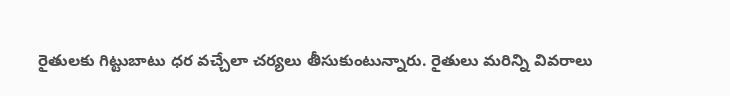రైతులకు గిట్టుబాటు ధర వచ్చేలా చర్యలు తీసుకుంటున్నారు. రైతులు మరిన్ని వివరాలు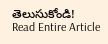తెలుసుకోండి!
Read Entire Article